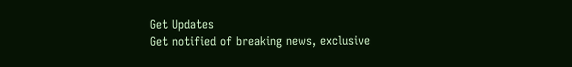Get Updates
Get notified of breaking news, exclusive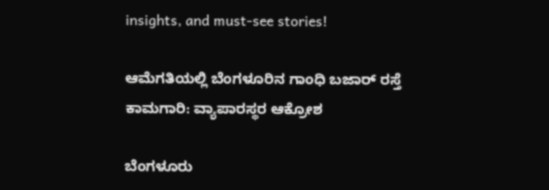insights, and must-see stories!

ಆಮೆಗತಿಯಲ್ಲಿ ಬೆಂಗಳೂರಿನ ಗಾಂಧಿ ಬಜಾರ್ ರಸ್ತೆ ಕಾಮಗಾರಿ: ವ್ಯಾಪಾರಸ್ಥರ ಆಕ್ರೋಶ

ಬೆಂಗಳೂರು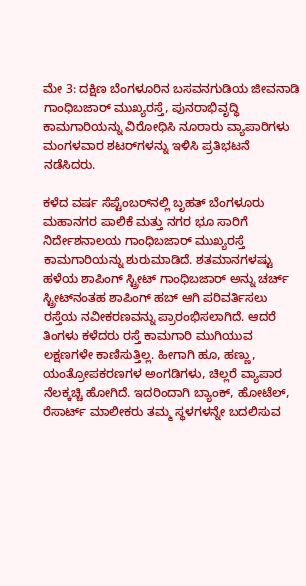ಮೇ 3: ದಕ್ಷಿಣ ಬೆಂಗಳೂರಿನ ಬಸವನಗುಡಿಯ ಜೀವನಾಡಿ ಗಾಂಧಿಬಜಾರ್ ಮುಖ್ಯರಸ್ತೆ, ಪುನರಾಭಿವೃದ್ಧಿ ಕಾಮಗಾರಿಯನ್ನು ವಿರೋಧಿಸಿ ನೂರಾರು ವ್ಯಾಪಾರಿಗಳು ಮಂಗಳವಾರ ಶಟರ್‌ಗಳನ್ನು ಇಳಿಸಿ ಪ್ರತಿಭಟನೆ ನಡೆಸಿದರು.

ಕಳೆದ ವರ್ಷ ಸೆಪ್ಟೆಂಬರ್‌ನಲ್ಲಿ ಬೃಹತ್ ಬೆಂಗಳೂರು ಮಹಾನಗರ ಪಾಲಿಕೆ ಮತ್ತು ನಗರ ಭೂ ಸಾರಿಗೆ ನಿರ್ದೇಶನಾಲಯ ಗಾಂಧಿಬಜಾರ್ ಮುಖ್ಯರಸ್ತೆ ಕಾಮಗಾರಿಯನ್ನು ಶುರುಮಾಡಿದೆ. ಶತಮಾನಗಳಷ್ಟು ಹಳೆಯ ಶಾಪಿಂಗ್ ಸ್ಟ್ರೀಟ್ ಗಾಂಧಿಬಜಾರ್ ಅನ್ನು ಚರ್ಚ್ ಸ್ಟ್ರೀಟ್‌ನಂತಹ ಶಾಪಿಂಗ್ ಹಬ್ ಆಗಿ ಪರಿವರ್ತಿಸಲು ರಸ್ತೆಯ ನವೀಕರಣವನ್ನು ಪ್ರಾರಂಭಿಸಲಾಗಿದೆ. ಆದರೆ ತಿಂಗಳು ಕಳೆದರು ರಸ್ತೆ ಕಾಮಗಾರಿ ಮುಗಿಯುವ ಲಕ್ಷಣಗಳೇ ಕಾಣಿಸುತ್ತಿಲ್ಲ. ಹೀಗಾಗಿ ಹೂ, ಹಣ್ಣು, ಯಂತ್ರೋಪಕರಣಗಳ ಅಂಗಡಿಗಳು, ಚಿಲ್ಲರೆ ವ್ಯಾಪಾರ ನೆಲಕ್ಕಚ್ಚಿ ಹೋಗಿದೆ. ಇದರಿಂದಾಗಿ ಬ್ಯಾಂಕ್, ಹೋಟೆಲ್, ರೆಸಾರ್ಟ್ ಮಾಲೀಕರು ತಮ್ಮ ಸ್ಥಳಗಳನ್ನೇ ಬದಲಿಸುವ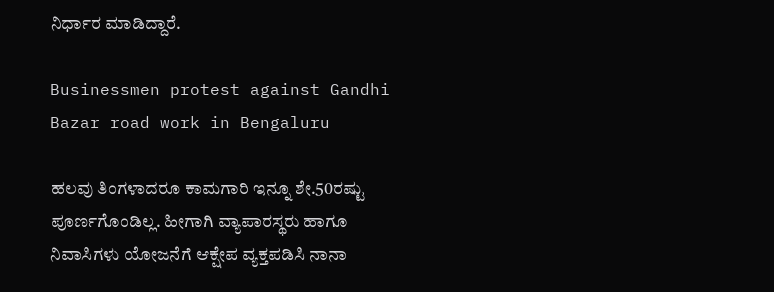ನಿರ್ಧಾರ ಮಾಡಿದ್ದಾರೆ.

Businessmen protest against Gandhi Bazar road work in Bengaluru

ಹಲವು ತಿಂಗಳಾದರೂ ಕಾಮಗಾರಿ ಇನ್ನೂ ಶೇ.50ರಷ್ಟು ಪೂರ್ಣಗೊಂಡಿಲ್ಲ. ಹೀಗಾಗಿ ವ್ಯಾಪಾರಸ್ಥರು ಹಾಗೂ ನಿವಾಸಿಗಳು ಯೋಜನೆಗೆ ಆಕ್ಷೇಪ ವ್ಯಕ್ತಪಡಿಸಿ ನಾನಾ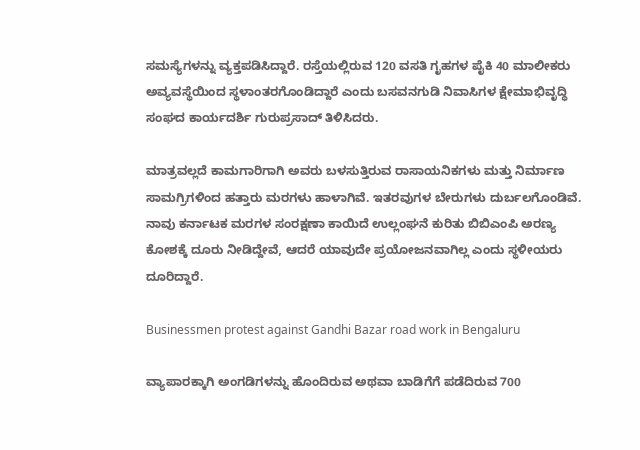ಸಮಸ್ಯೆಗಳನ್ನು ವ್ಯಕ್ತಪಡಿಸಿದ್ದಾರೆ. ರಸ್ತೆಯಲ್ಲಿರುವ 120 ವಸತಿ ಗೃಹಗಳ ಪೈಕಿ 40 ಮಾಲೀಕರು ಅವ್ಯವಸ್ಥೆಯಿಂದ ಸ್ಥಳಾಂತರಗೊಂಡಿದ್ದಾರೆ ಎಂದು ಬಸವನಗುಡಿ ನಿವಾಸಿಗಳ ಕ್ಷೇಮಾಭಿವೃದ್ಧಿ ಸಂಘದ ಕಾರ್ಯದರ್ಶಿ ಗುರುಪ್ರಸಾದ್ ತಿಳಿಸಿದರು.

ಮಾತ್ರವಲ್ಲದೆ ಕಾಮಗಾರಿಗಾಗಿ ಅವರು ಬಳಸುತ್ತಿರುವ ರಾಸಾಯನಿಕಗಳು ಮತ್ತು ನಿರ್ಮಾಣ ಸಾಮಗ್ರಿಗಳಿಂದ ಹತ್ತಾರು ಮರಗಳು ಹಾಳಾಗಿವೆ. ಇತರವುಗಳ ಬೇರುಗಳು ದುರ್ಬಲಗೊಂಡಿವೆ. ನಾವು ಕರ್ನಾಟಕ ಮರಗಳ ಸಂರಕ್ಷಣಾ ಕಾಯಿದೆ ಉಲ್ಲಂಘನೆ ಕುರಿತು ಬಿಬಿಎಂಪಿ ಅರಣ್ಯ ಕೋಶಕ್ಕೆ ದೂರು ನೀಡಿದ್ದೇವೆ, ಆದರೆ ಯಾವುದೇ ಪ್ರಯೋಜನವಾಗಿಲ್ಲ ಎಂದು ಸ್ಥಳೀಯರು ದೂರಿದ್ದಾರೆ.

Businessmen protest against Gandhi Bazar road work in Bengaluru

ವ್ಯಾಪಾರಕ್ಕಾಗಿ ಅಂಗಡಿಗಳನ್ನು ಹೊಂದಿರುವ ಅಥವಾ ಬಾಡಿಗೆಗೆ ಪಡೆದಿರುವ 700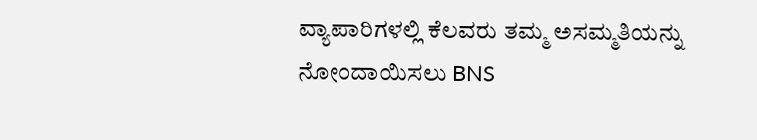ವ್ಯಾಪಾರಿಗಳಲ್ಲಿ ಕೆಲವರು ತಮ್ಮ ಅಸಮ್ಮತಿಯನ್ನು ನೋಂದಾಯಿಸಲು BNS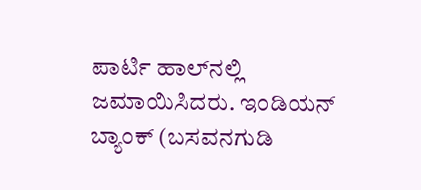ಪಾರ್ಟಿ ಹಾಲ್‌ನಲ್ಲಿ ಜಮಾಯಿಸಿದರು. ಇಂಡಿಯನ್ ಬ್ಯಾಂಕ್ (ಬಸವನಗುಡಿ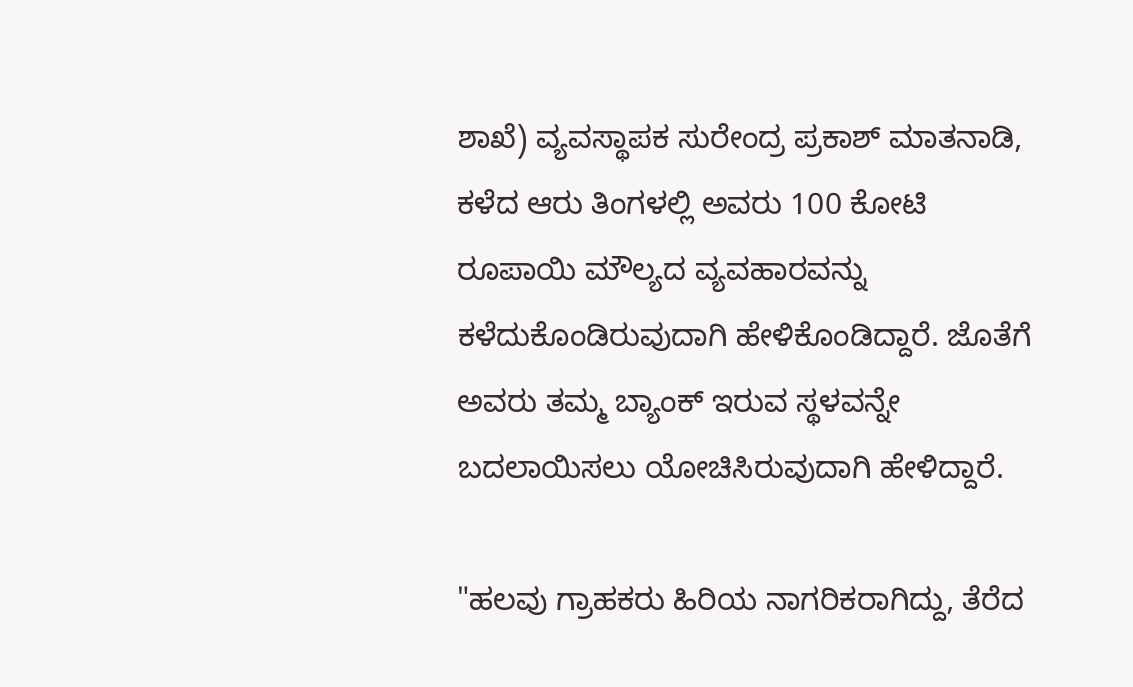ಶಾಖೆ) ವ್ಯವಸ್ಥಾಪಕ ಸುರೇಂದ್ರ ಪ್ರಕಾಶ್ ಮಾತನಾಡಿ, ಕಳೆದ ಆರು ತಿಂಗಳಲ್ಲಿ ಅವರು 100 ಕೋಟಿ ರೂಪಾಯಿ ಮೌಲ್ಯದ ವ್ಯವಹಾರವನ್ನು ಕಳೆದುಕೊಂಡಿರುವುದಾಗಿ ಹೇಳಿಕೊಂಡಿದ್ದಾರೆ. ಜೊತೆಗೆ ಅವರು ತಮ್ಮ ಬ್ಯಾಂಕ್ ಇರುವ ಸ್ಥಳವನ್ನೇ ಬದಲಾಯಿಸಲು ಯೋಚಿಸಿರುವುದಾಗಿ ಹೇಳಿದ್ದಾರೆ.

"ಹಲವು ಗ್ರಾಹಕರು ಹಿರಿಯ ನಾಗರಿಕರಾಗಿದ್ದು, ತೆರೆದ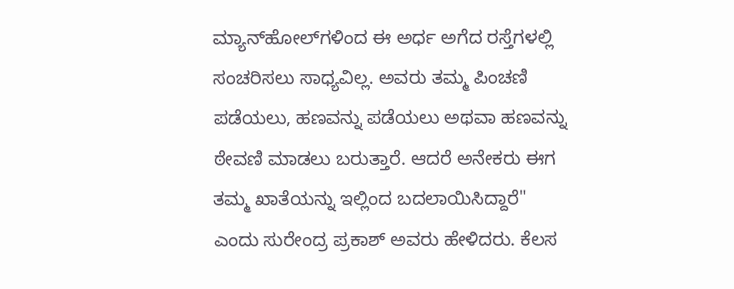ಮ್ಯಾನ್‌ಹೋಲ್‌ಗಳಿಂದ ಈ ಅರ್ಧ ಅಗೆದ ರಸ್ತೆಗಳಲ್ಲಿ ಸಂಚರಿಸಲು ಸಾಧ್ಯವಿಲ್ಲ. ಅವರು ತಮ್ಮ ಪಿಂಚಣಿ ಪಡೆಯಲು, ಹಣವನ್ನು ಪಡೆಯಲು ಅಥವಾ ಹಣವನ್ನು ಠೇವಣಿ ಮಾಡಲು ಬರುತ್ತಾರೆ. ಆದರೆ ಅನೇಕರು ಈಗ ತಮ್ಮ ಖಾತೆಯನ್ನು ಇಲ್ಲಿಂದ ಬದಲಾಯಿಸಿದ್ದಾರೆ" ಎಂದು ಸುರೇಂದ್ರ ಪ್ರಕಾಶ್ ಅವರು ಹೇಳಿದರು. ಕೆಲಸ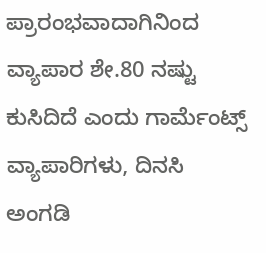ಪ್ರಾರಂಭವಾದಾಗಿನಿಂದ ವ್ಯಾಪಾರ ಶೇ.80 ನಷ್ಟು ಕುಸಿದಿದೆ ಎಂದು ಗಾರ್ಮೆಂಟ್ಸ್ ವ್ಯಾಪಾರಿಗಳು, ದಿನಸಿ ಅಂಗಡಿ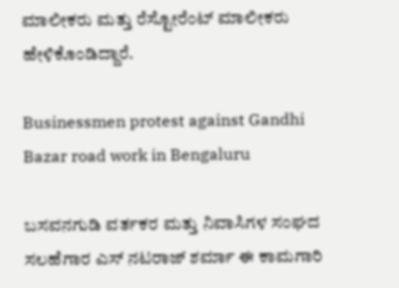ಮಾಲೀಕರು ಮತ್ತು ರೆಸ್ಟೋರೆಂಟ್‌ ಮಾಲೀಕರು ಹೇಳಿಕೊಂಡಿದ್ದಾರೆ.

Businessmen protest against Gandhi Bazar road work in Bengaluru

ಬಸವನಗುಡಿ ವರ್ತಕರ ಮತ್ತು ನಿವಾಸಿಗಳ ಸಂಘದ ಸಲಹೆಗಾರ ಎಸ್‌ ನಟರಾಜ್‌ ಶರ್ಮಾ ಈ ಕಾಮಗಾರಿ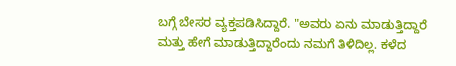ಬಗ್ಗೆ ಬೇಸರ ವ್ಯಕ್ತಪಡಿಸಿದ್ದಾರೆ. "ಅವರು ಏನು ಮಾಡುತ್ತಿದ್ದಾರೆ ಮತ್ತು ಹೇಗೆ ಮಾಡುತ್ತಿದ್ದಾರೆಂದು ನಮಗೆ ತಿಳಿದಿಲ್ಲ. ಕಳೆದ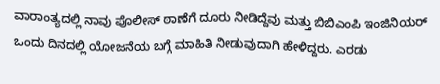ವಾರಾಂತ್ಯದಲ್ಲಿ ನಾವು ಪೊಲೀಸ್ ಠಾಣೆಗೆ ದೂರು ನೀಡಿದ್ದೆವು ಮತ್ತು ಬಿಬಿಎಂಪಿ ಇಂಜಿನಿಯರ್ ಒಂದು ದಿನದಲ್ಲಿ ಯೋಜನೆಯ ಬಗ್ಗೆ ಮಾಹಿತಿ ನೀಡುವುದಾಗಿ ಹೇಳಿದ್ದರು. ಎರಡು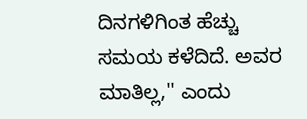ದಿನಗಳಿಗಿಂತ ಹೆಚ್ಚು ಸಮಯ ಕಳೆದಿದೆ. ಅವರ ಮಾತಿಲ್ಲ,'' ಎಂದು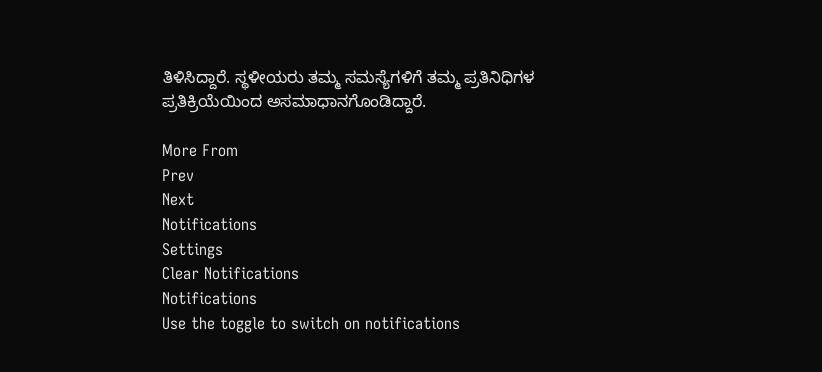ತಿಳಿಸಿದ್ದಾರೆ. ಸ್ಥಳೀಯರು ತಮ್ಮ ಸಮಸ್ಯೆಗಳಿಗೆ ತಮ್ಮ ಪ್ರತಿನಿಧಿಗಳ ಪ್ರತಿಕ್ರಿಯೆಯಿಂದ ಅಸಮಾಧಾನಗೊಂಡಿದ್ದಾರೆ.

More From
Prev
Next
Notifications
Settings
Clear Notifications
Notifications
Use the toggle to switch on notifications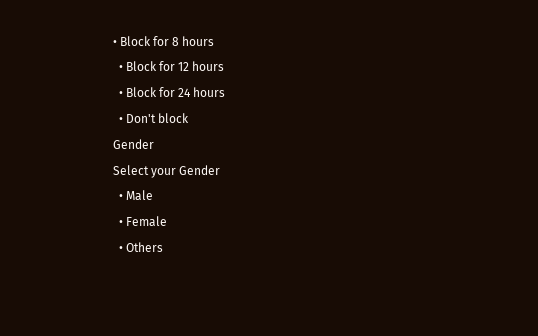• Block for 8 hours
  • Block for 12 hours
  • Block for 24 hours
  • Don't block
Gender
Select your Gender
  • Male
  • Female
  • Others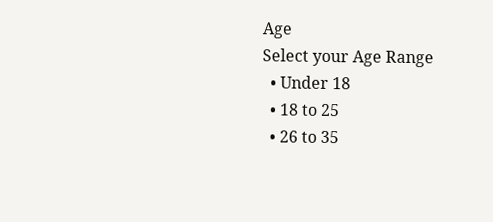Age
Select your Age Range
  • Under 18
  • 18 to 25
  • 26 to 35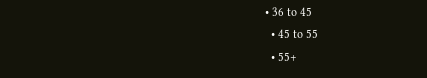• 36 to 45
  • 45 to 55
  • 55+